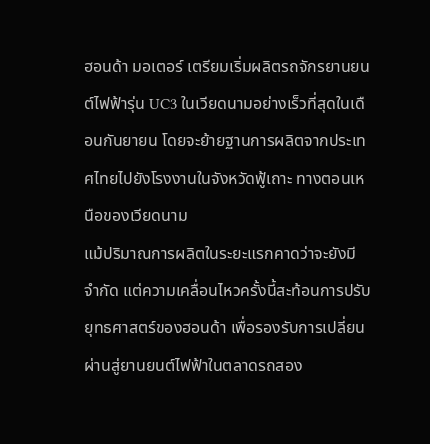ฮอนด้า มอเตอร์ เตรียมเริ่มผลิตรถจักรยานยนต์ไฟฟ้ารุ่น UC3 ในเวียดนามอย่างเร็วที่สุดในเดือนกันยายน โดยจะย้ายฐานการผลิตจากประเทศไทยไปยังโรงงานในจังหวัดฟู้เถาะ ทางตอนเหนือของเวียดนาม
แม้ปริมาณการผลิตในระยะแรกคาดว่าจะยังมีจำกัด แต่ความเคลื่อนไหวครั้งนี้สะท้อนการปรับยุทธศาสตร์ของฮอนด้า เพื่อรองรับการเปลี่ยนผ่านสู่ยานยนต์ไฟฟ้าในตลาดรถสอง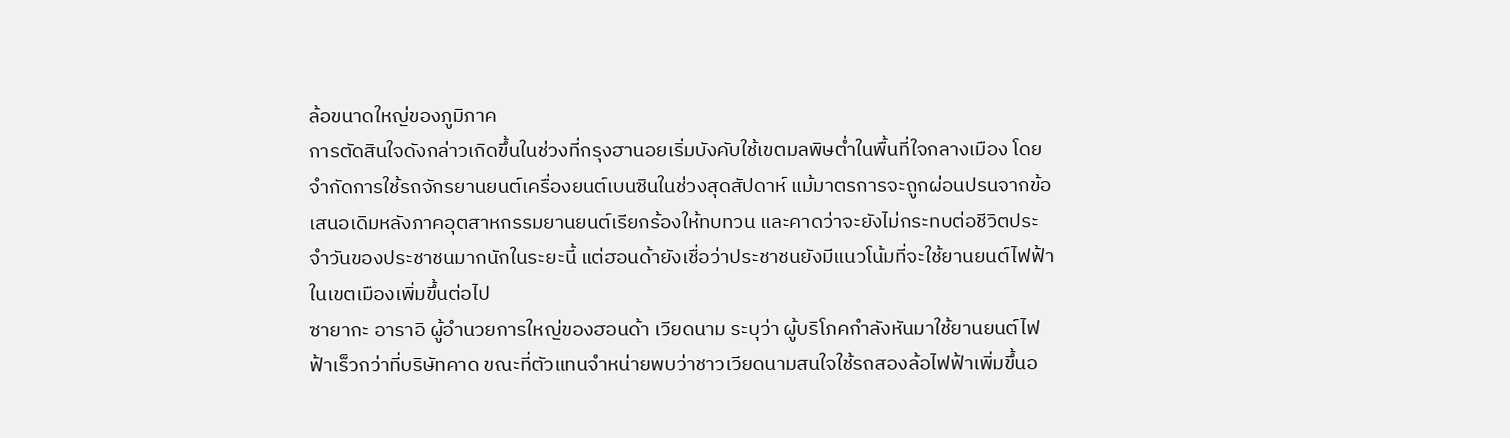ล้อขนาดใหญ่ของภูมิภาค
การตัดสินใจดังกล่าวเกิดขึ้นในช่วงที่กรุงฮานอยเริ่มบังคับใช้เขตมลพิษต่ำในพื้นที่ใจกลางเมือง โดยจำกัดการใช้รถจักรยานยนต์เครื่องยนต์เบนซินในช่วงสุดสัปดาห์ แม้มาตรการจะถูกผ่อนปรนจากข้อเสนอเดิมหลังภาคอุตสาหกรรมยานยนต์เรียกร้องให้ทบทวน และคาดว่าจะยังไม่กระทบต่อชีวิตประจำวันของประชาชนมากนักในระยะนี้ แต่ฮอนด้ายังเชื่อว่าประชาชนยังมีแนวโน้มที่จะใช้ยานยนต์ไฟฟ้าในเขตเมืองเพิ่มขึ้นต่อไป
ซายากะ อาราอิ ผู้อำนวยการใหญ่ของฮอนด้า เวียดนาม ระบุว่า ผู้บริโภคกำลังหันมาใช้ยานยนต์ไฟฟ้าเร็วกว่าที่บริษัทคาด ขณะที่ตัวแทนจำหน่ายพบว่าชาวเวียดนามสนใจใช้รถสองล้อไฟฟ้าเพิ่มขึ้นอ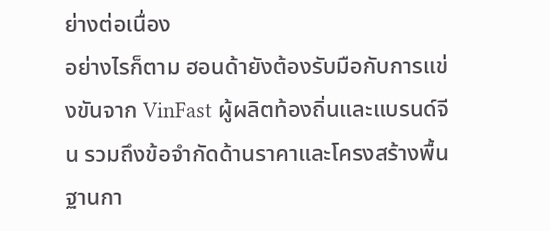ย่างต่อเนื่อง
อย่างไรก็ตาม ฮอนด้ายังต้องรับมือกับการแข่งขันจาก VinFast ผู้ผลิตท้องถิ่นและแบรนด์จีน รวมถึงข้อจำกัดด้านราคาและโครงสร้างพื้นฐานกา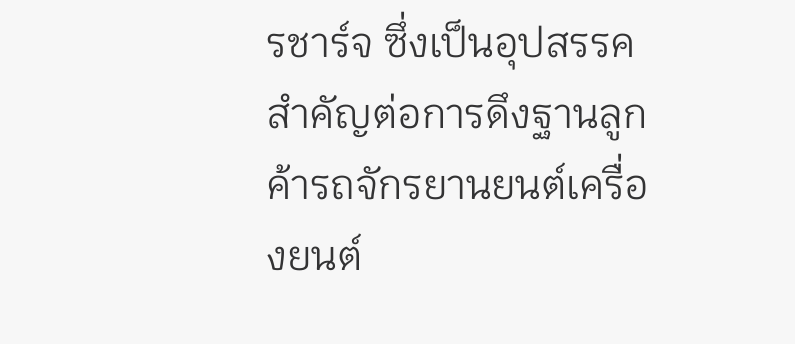รชาร์จ ซึ่งเป็นอุปสรรคสำคัญต่อการดึงฐานลูกค้ารถจักรยานยนต์เครื่องยนต์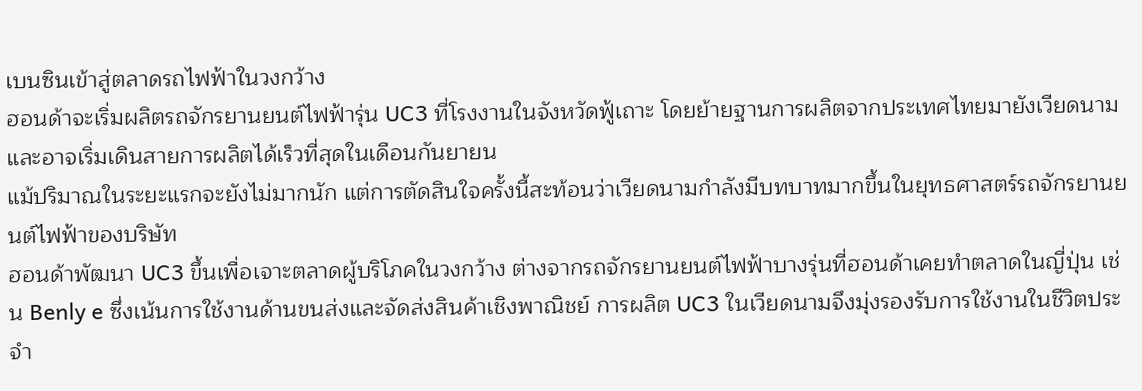เบนซินเข้าสู่ตลาดรถไฟฟ้าในวงกว้าง
ฮอนด้าจะเริ่มผลิตรถจักรยานยนต์ไฟฟ้ารุ่น UC3 ที่โรงงานในจังหวัดฟู้เถาะ โดยย้ายฐานการผลิตจากประเทศไทยมายังเวียดนาม และอาจเริ่มเดินสายการผลิตได้เร็วที่สุดในเดือนกันยายน
แม้ปริมาณในระยะแรกจะยังไม่มากนัก แต่การตัดสินใจครั้งนี้สะท้อนว่าเวียดนามกำลังมีบทบาทมากขึ้นในยุทธศาสตร์รถจักรยานยนต์ไฟฟ้าของบริษัท
ฮอนด้าพัฒนา UC3 ขึ้นเพื่อเจาะตลาดผู้บริโภคในวงกว้าง ต่างจากรถจักรยานยนต์ไฟฟ้าบางรุ่นที่ฮอนด้าเคยทำตลาดในญี่ปุ่น เช่น Benly e ซึ่งเน้นการใช้งานด้านขนส่งและจัดส่งสินค้าเชิงพาณิชย์ การผลิต UC3 ในเวียดนามจึงมุ่งรองรับการใช้งานในชีวิตประจำ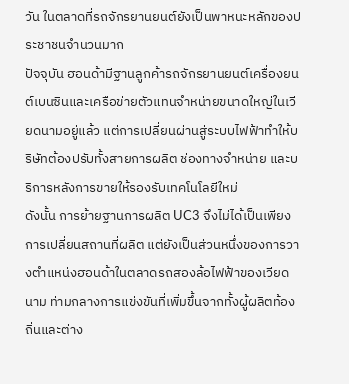วัน ในตลาดที่รถจักรยานยนต์ยังเป็นพาหนะหลักของประชาชนจำนวนมาก
ปัจจุบัน ฮอนด้ามีฐานลูกค้ารถจักรยานยนต์เครื่องยนต์เบนซินและเครือข่ายตัวแทนจำหน่ายขนาดใหญ่ในเวียดนามอยู่แล้ว แต่การเปลี่ยนผ่านสู่ระบบไฟฟ้าทำให้บริษัทต้องปรับทั้งสายการผลิต ช่องทางจำหน่าย และบริการหลังการขายให้รองรับเทคโนโลยีใหม่
ดังนั้น การย้ายฐานการผลิต UC3 จึงไม่ได้เป็นเพียงการเปลี่ยนสถานที่ผลิต แต่ยังเป็นส่วนหนึ่งของการวางตำแหน่งฮอนด้าในตลาดรถสองล้อไฟฟ้าของเวียดนาม ท่ามกลางการแข่งขันที่เพิ่มขึ้นจากทั้งผู้ผลิตท้องถิ่นและต่าง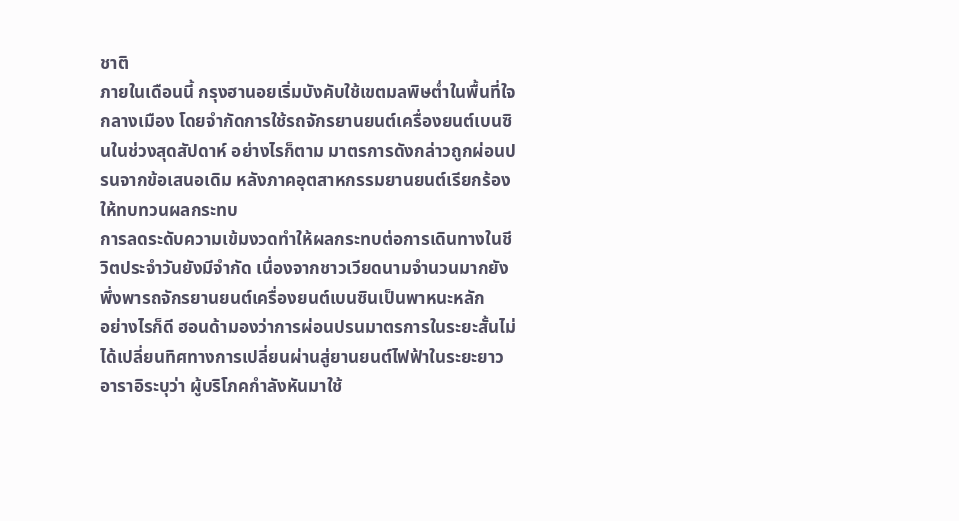ชาติ
ภายในเดือนนี้ กรุงฮานอยเริ่มบังคับใช้เขตมลพิษต่ำในพื้นที่ใจกลางเมือง โดยจำกัดการใช้รถจักรยานยนต์เครื่องยนต์เบนซินในช่วงสุดสัปดาห์ อย่างไรก็ตาม มาตรการดังกล่าวถูกผ่อนปรนจากข้อเสนอเดิม หลังภาคอุตสาหกรรมยานยนต์เรียกร้องให้ทบทวนผลกระทบ
การลดระดับความเข้มงวดทำให้ผลกระทบต่อการเดินทางในชีวิตประจำวันยังมีจำกัด เนื่องจากชาวเวียดนามจำนวนมากยังพึ่งพารถจักรยานยนต์เครื่องยนต์เบนซินเป็นพาหนะหลัก
อย่างไรก็ดี ฮอนด้ามองว่าการผ่อนปรนมาตรการในระยะสั้นไม่ได้เปลี่ยนทิศทางการเปลี่ยนผ่านสู่ยานยนต์ไฟฟ้าในระยะยาว
อาราอิระบุว่า ผู้บริโภคกำลังหันมาใช้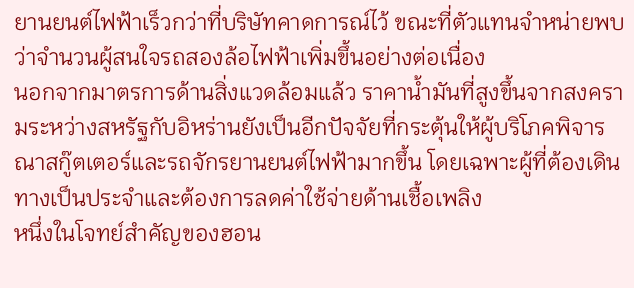ยานยนต์ไฟฟ้าเร็วกว่าที่บริษัทคาดการณ์ไว้ ขณะที่ตัวแทนจำหน่ายพบว่าจำนวนผู้สนใจรถสองล้อไฟฟ้าเพิ่มขึ้นอย่างต่อเนื่อง
นอกจากมาตรการด้านสิ่งแวดล้อมแล้ว ราคาน้ำมันที่สูงขึ้นจากสงครามระหว่างสหรัฐกับอิหร่านยังเป็นอีกปัจจัยที่กระตุ้นให้ผู้บริโภคพิจารณาสกู๊ตเตอร์และรถจักรยานยนต์ไฟฟ้ามากขึ้น โดยเฉพาะผู้ที่ต้องเดินทางเป็นประจำและต้องการลดค่าใช้จ่ายด้านเชื้อเพลิง
หนึ่งในโจทย์สำคัญของฮอน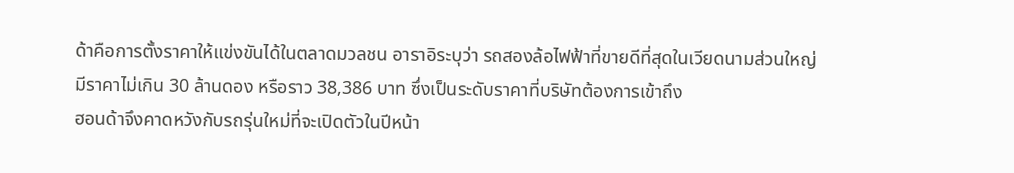ด้าคือการตั้งราคาให้แข่งขันได้ในตลาดมวลชน อาราอิระบุว่า รถสองล้อไฟฟ้าที่ขายดีที่สุดในเวียดนามส่วนใหญ่มีราคาไม่เกิน 30 ล้านดอง หรือราว 38,386 บาท ซึ่งเป็นระดับราคาที่บริษัทต้องการเข้าถึง
ฮอนด้าจึงคาดหวังกับรถรุ่นใหม่ที่จะเปิดตัวในปีหน้า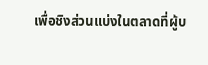เพื่อชิงส่วนแบ่งในตลาดที่ผู้บ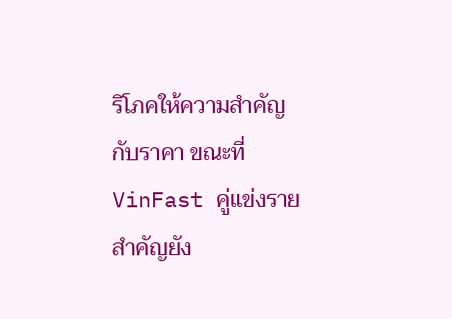ริโภคให้ความสำคัญกับราคา ขณะที่ VinFast คู่แข่งรายสำคัญยัง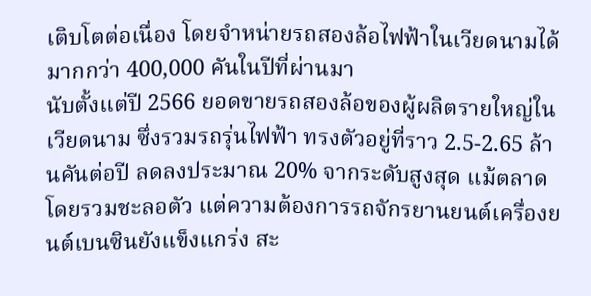เติบโตต่อเนื่อง โดยจำหน่ายรถสองล้อไฟฟ้าในเวียดนามได้มากกว่า 400,000 คันในปีที่ผ่านมา
นับตั้งแต่ปี 2566 ยอดขายรถสองล้อของผู้ผลิตรายใหญ่ในเวียดนาม ซึ่งรวมรถรุ่นไฟฟ้า ทรงตัวอยู่ที่ราว 2.5-2.65 ล้านคันต่อปี ลดลงประมาณ 20% จากระดับสูงสุด แม้ตลาดโดยรวมชะลอตัว แต่ความต้องการรถจักรยานยนต์เครื่องยนต์เบนซินยังแข็งแกร่ง สะ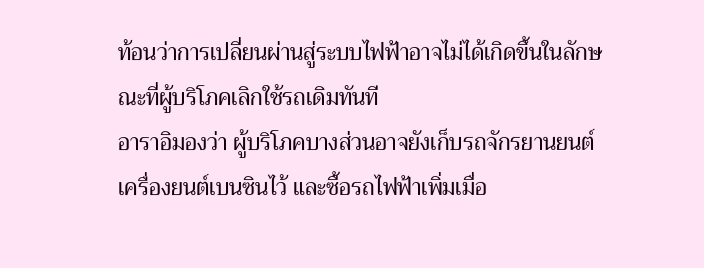ท้อนว่าการเปลี่ยนผ่านสู่ระบบไฟฟ้าอาจไม่ได้เกิดขึ้นในลักษณะที่ผู้บริโภคเลิกใช้รถเดิมทันที
อาราอิมองว่า ผู้บริโภคบางส่วนอาจยังเก็บรถจักรยานยนต์เครื่องยนต์เบนซินไว้ และซื้อรถไฟฟ้าเพิ่มเมื่อ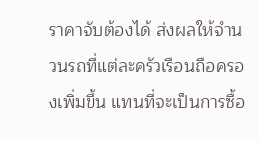ราคาจับต้องได้ ส่งผลให้จำนวนรถที่แต่ละครัวเรือนถือครองเพิ่มขึ้น แทนที่จะเป็นการซื้อ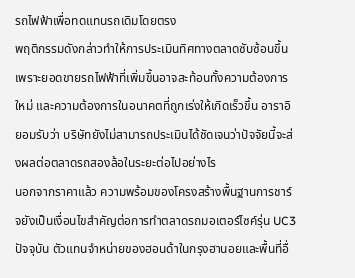รถไฟฟ้าเพื่อทดแทนรถเดิมโดยตรง
พฤติกรรมดังกล่าวทำให้การประเมินทิศทางตลาดซับซ้อนขึ้น เพราะยอดขายรถไฟฟ้าที่เพิ่มขึ้นอาจสะท้อนทั้งความต้องการใหม่ และความต้องการในอนาคตที่ถูกเร่งให้เกิดเร็วขึ้น อาราอิยอมรับว่า บริษัทยังไม่สามารถประเมินได้ชัดเจนว่าปัจจัยนี้จะส่งผลต่อตลาดรถสองล้อในระยะต่อไปอย่างไร
นอกจากราคาแล้ว ความพร้อมของโครงสร้างพื้นฐานการชาร์จยังเป็นเงื่อนไขสำคัญต่อการทำตลาดรถมอเตอร์ไซค์รุ่น UC3 ปัจจุบัน ตัวแทนจำหน่ายของฮอนด้าในกรุงฮานอยและพื้นที่อื่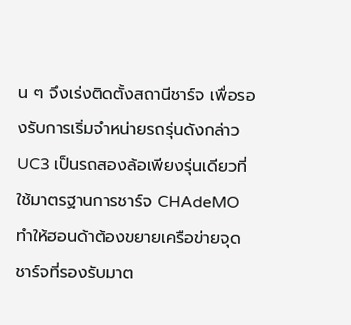น ๆ จึงเร่งติดตั้งสถานีชาร์จ เพื่อรองรับการเริ่มจำหน่ายรถรุ่นดังกล่าว
UC3 เป็นรถสองล้อเพียงรุ่นเดียวที่ใช้มาตรฐานการชาร์จ CHAdeMO ทำให้ฮอนด้าต้องขยายเครือข่ายจุดชาร์จที่รองรับมาต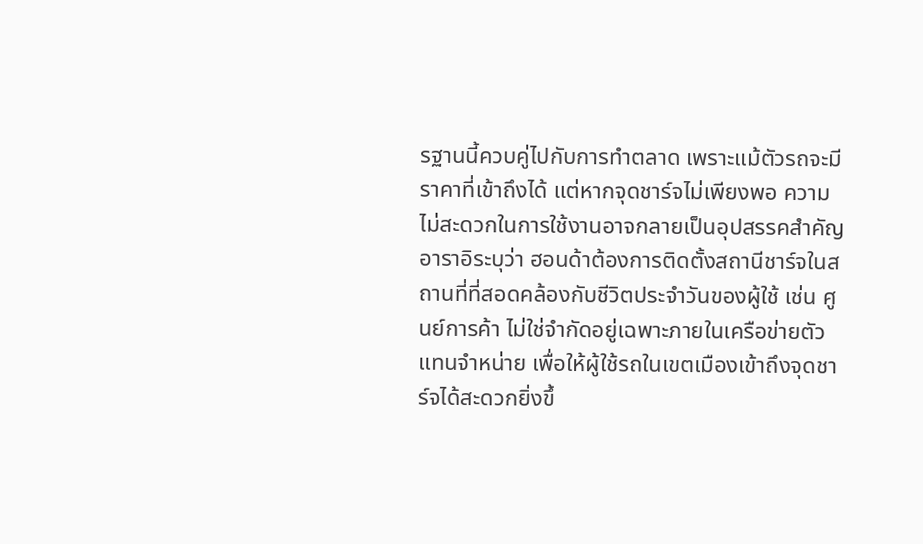รฐานนี้ควบคู่ไปกับการทำตลาด เพราะแม้ตัวรถจะมีราคาที่เข้าถึงได้ แต่หากจุดชาร์จไม่เพียงพอ ความไม่สะดวกในการใช้งานอาจกลายเป็นอุปสรรคสำคัญ
อาราอิระบุว่า ฮอนด้าต้องการติดตั้งสถานีชาร์จในสถานที่ที่สอดคล้องกับชีวิตประจำวันของผู้ใช้ เช่น ศูนย์การค้า ไม่ใช่จำกัดอยู่เฉพาะภายในเครือข่ายตัวแทนจำหน่าย เพื่อให้ผู้ใช้รถในเขตเมืองเข้าถึงจุดชาร์จได้สะดวกยิ่งขึ้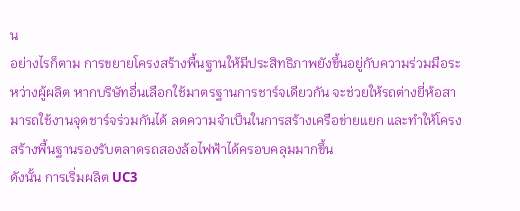น
อย่างไรก็ตาม การขยายโครงสร้างพื้นฐานให้มีประสิทธิภาพยังขึ้นอยู่กับความร่วมมือระหว่างผู้ผลิต หากบริษัทอื่นเลือกใช้มาตรฐานการชาร์จเดียวกัน จะช่วยให้รถต่างยี่ห้อสามารถใช้งานจุดชาร์จร่วมกันได้ ลดความจำเป็นในการสร้างเครือข่ายแยก และทำให้โครงสร้างพื้นฐานรองรับตลาดรถสองล้อไฟฟ้าได้ครอบคลุมมากขึ้น
ดังนั้น การเริ่มผลิต UC3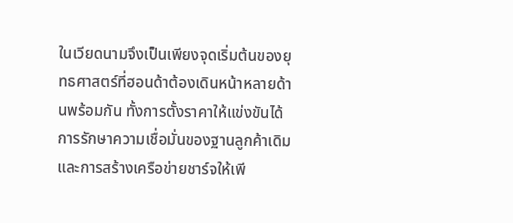ในเวียดนามจึงเป็นเพียงจุดเริ่มต้นของยุทธศาสตร์ที่ฮอนด้าต้องเดินหน้าหลายด้านพร้อมกัน ทั้งการตั้งราคาให้แข่งขันได้ การรักษาความเชื่อมั่นของฐานลูกค้าเดิม และการสร้างเครือข่ายชาร์จให้เพี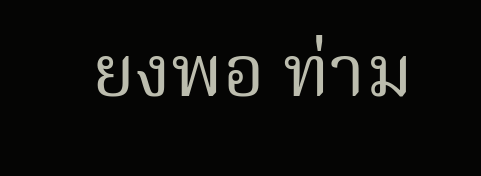ยงพอ ท่าม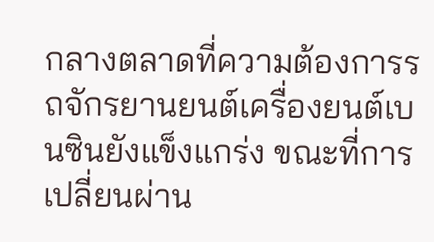กลางตลาดที่ความต้องการรถจักรยานยนต์เครื่องยนต์เบนซินยังแข็งแกร่ง ขณะที่การเปลี่ยนผ่าน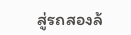สู่รถสองล้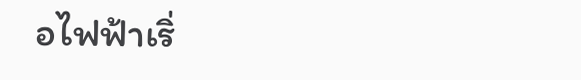อไฟฟ้าเริ่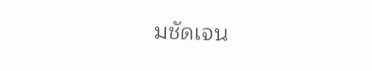มชัดเจน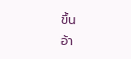ขึ้น
อ้า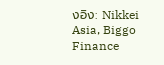งอิง: Nikkei Asia, Biggo Finance